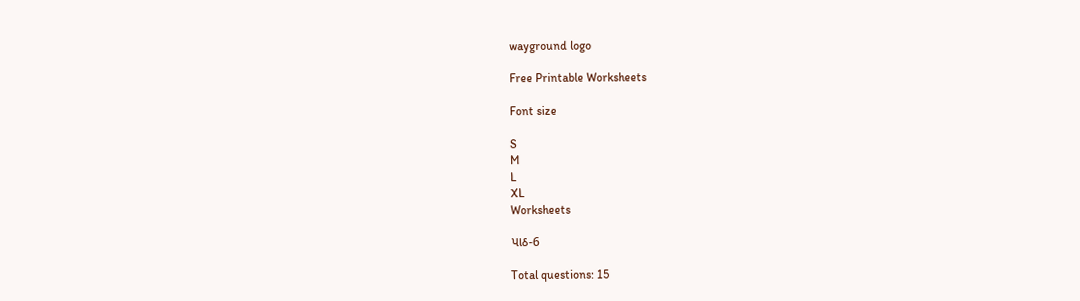wayground logo

Free Printable Worksheets

Font size

S
M
L
XL
Worksheets

પાઠ-6

Total questions: 15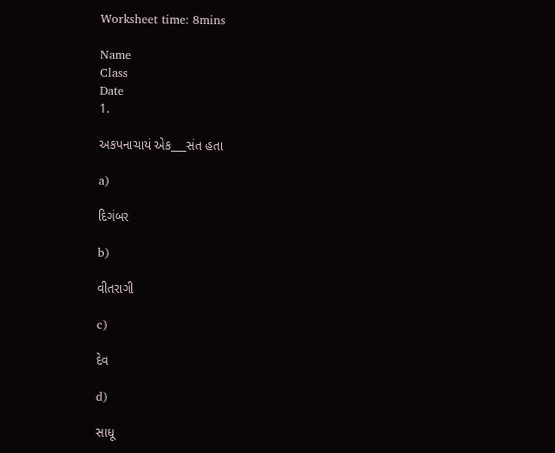Worksheet time: 8mins

Name
Class
Date
1.

અકપનાચાયં એક___સંત હતા

a)

દિગંબર

b)

વીતરાગી

c)

દેવ

d)

સાધૂ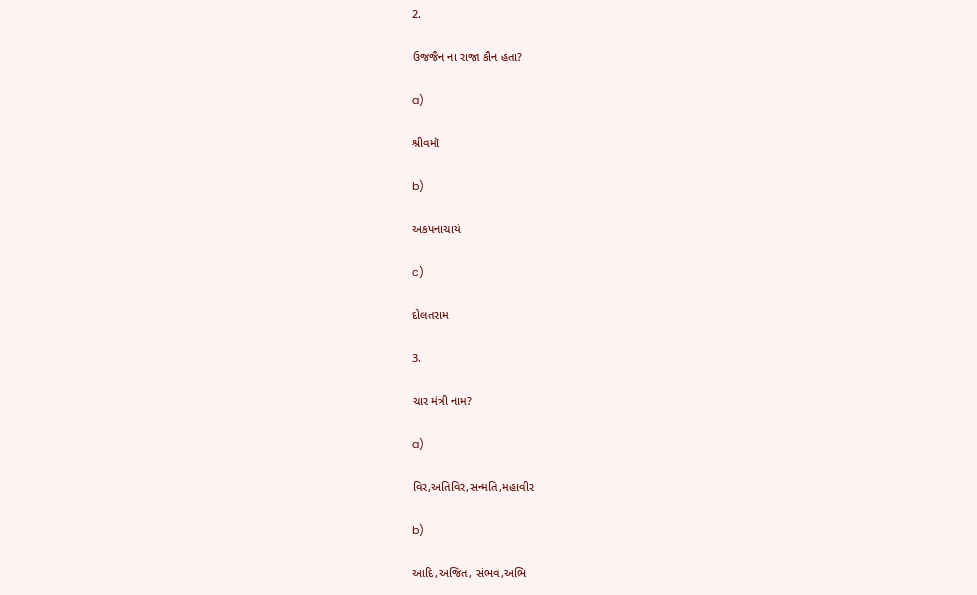2.

ઉજજૈન ના રાજા કૌન હતા?

a)

શ્રીવમૉ

b)

અકપનાચાયં

c)

દોલતરામ

3.

ચાર મંત્રી નામ?

a)

વિર,અતિવિર,સન્મતિ,મહાવીર

b)

આદિ,અજિત, સંભવ,અભિ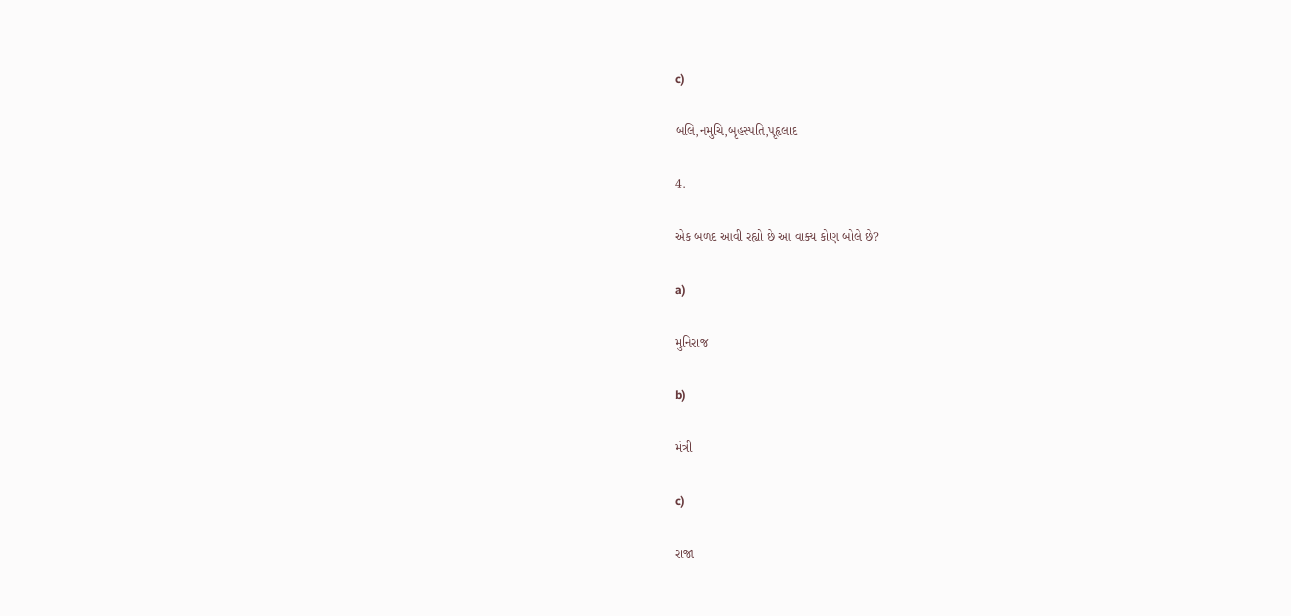c)

બલિ,નમુચિ,બૃહસ્પતિ,પૃહૃલાદ

4.

એક બળદ આવી રહ્યો છે આ વાક્ય કોણ બોલે છે?

a)

મુનિરાજ

b)

મંત્રી

c)

રાજા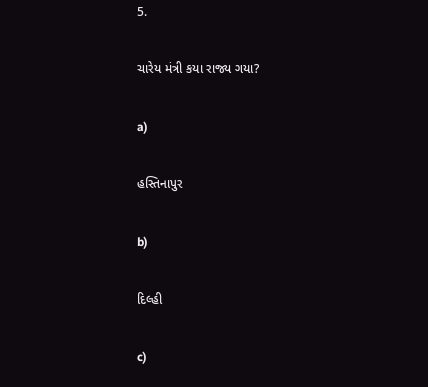5.

ચારેય મંત્રી કયા રાજ્ય ગયા?

a)

હસ્તિનાપુર

b)

દિલ્હી

c)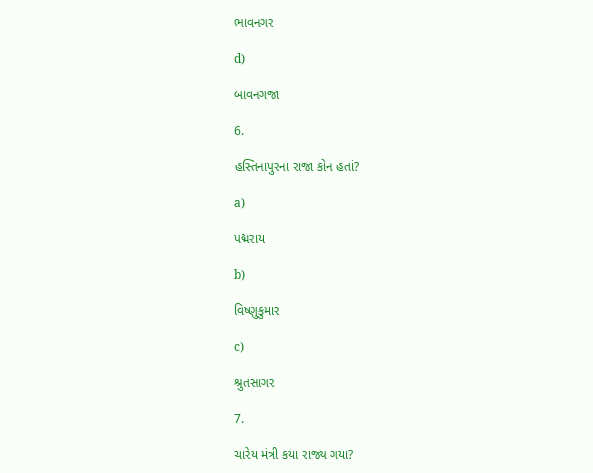ભાવનગર

d)

બાવનગજા

6.

હસ્તિનાપુરના રાજા કોન હતાં?

a)

પદ્મરાય

b)

વિષ્ણુકુમાર

c)

શ્રુતસાગર

7.

ચારેય મંત્રી કયા રાજ્ય ગયા?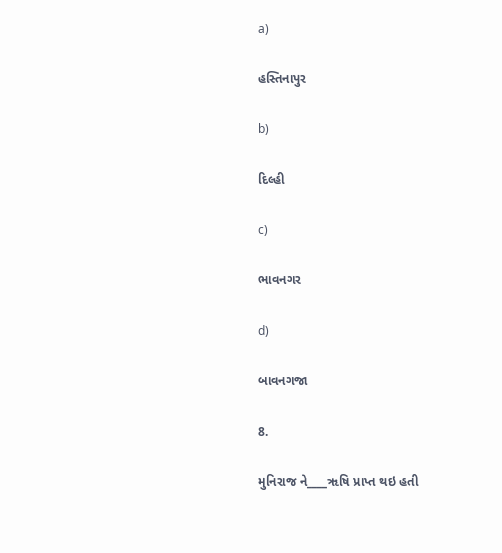a)

હસ્તિનાપુર

b)

દિલ્હી

c)

ભાવનગર

d)

બાવનગજા

8.

મુનિરાજ ને____ૠષિ પ્રાપ્ત થઇ હતી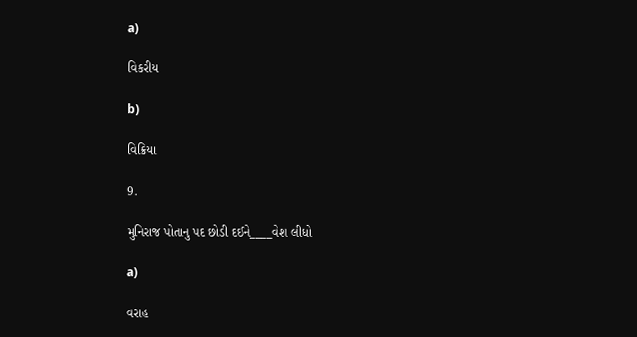a)

વિકરીય

b)

વિક્રિયા

9.

મુનિરાજ પોતાનુ પદ છોડી દઈને____વેશ લીધો

a)

વરાહ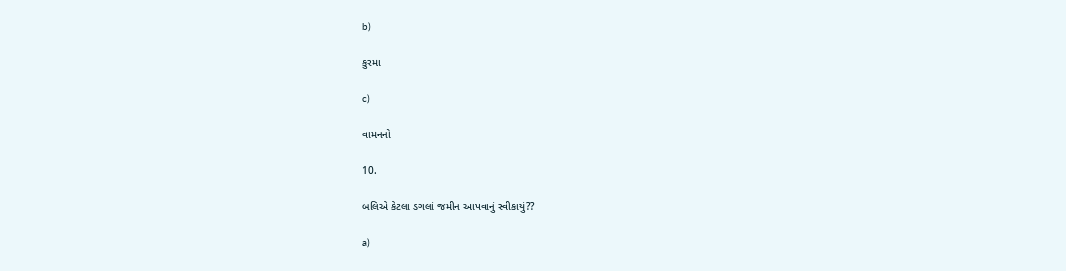b)

કુરમા

c)

વામનનો

10.

બલિએ કેટલા ડગલાં જમીન આપવાનું સ્વીકાયું??

a)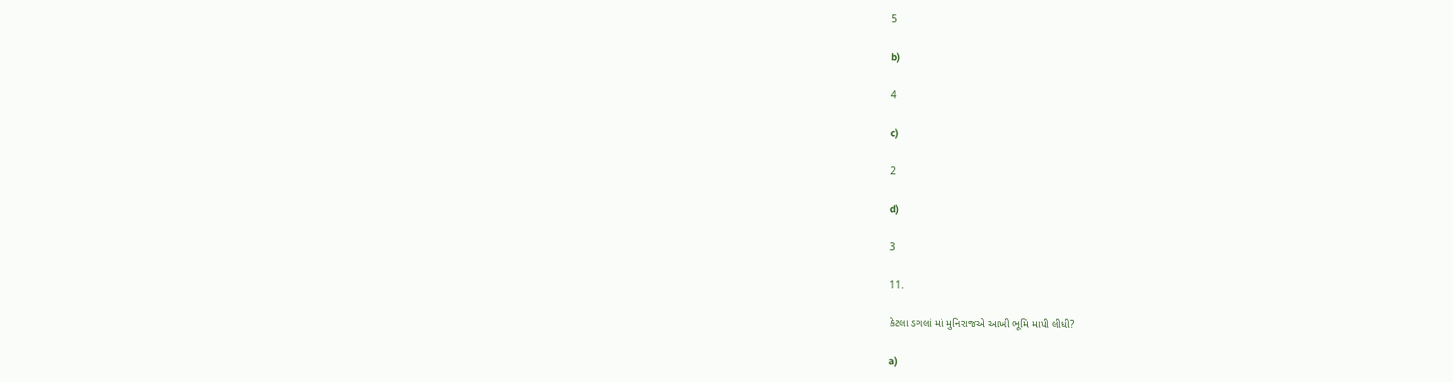5

b)

4

c)

2

d)

3

11.

કેટલા ડગલાં માં મુનિરાજએ આખી ભૂમિ માપી લીધી?

a)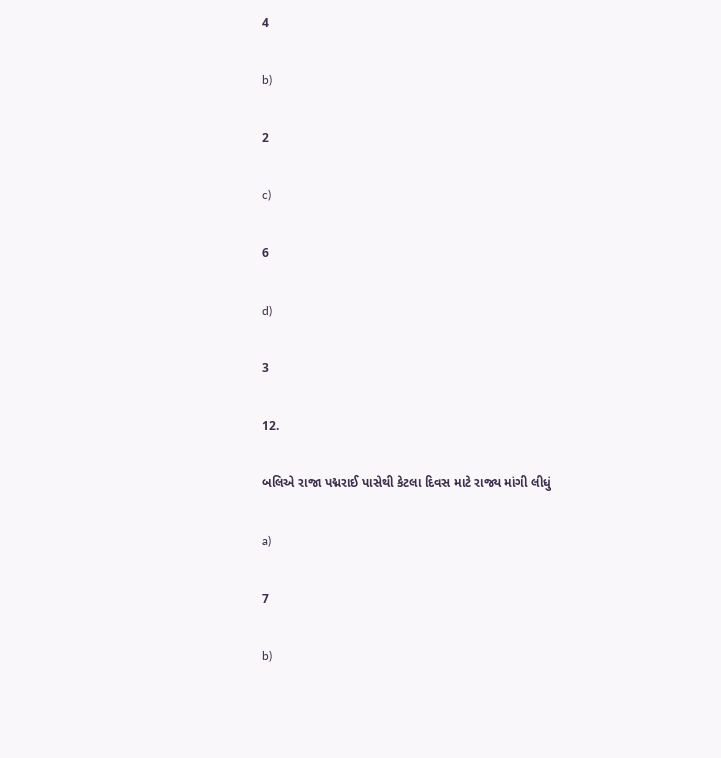4

b)

2

c)

6

d)

3

12.

બલિએ રાજા પદ્મરાઈ પાસેથી કેટલા દિવસ માટે રાજ્ય માંગી લીધું

a)

7

b)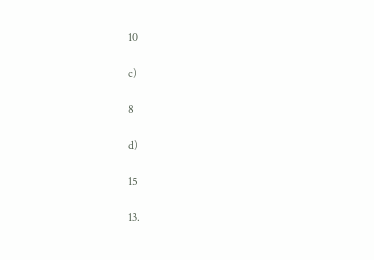10

c)

8

d)

15

13.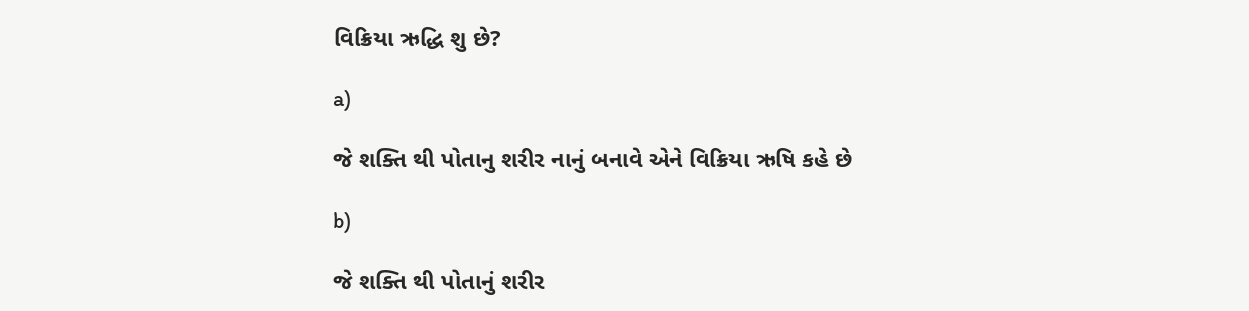વિક્રિયા ઋદ્ધિ શુ છે?

a)

જે શક્તિ થી પોતાનુ શરીર નાનું બનાવે એને વિક્રિયા ઋષિ કહે છે

b)

જે શક્તિ થી પોતાનું શરીર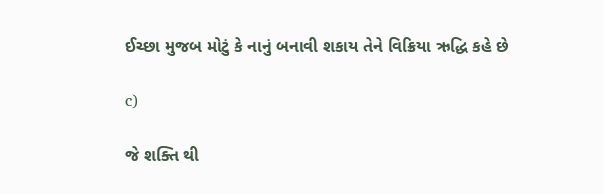ઈચ્છા મુજબ મોટું કે નાનું બનાવી શકાય તેને વિક્રિયા ઋદ્ધિ કહે છે

c)

જે શક્તિ થી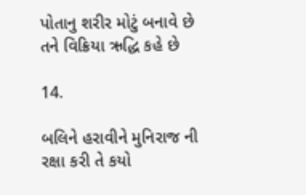પોતાનુ શરીર મોટું બનાવે છે તને વિક્રિયા ઋદ્ધિ કહે છે

14.

બલિને હરાવીને મુનિરાજ ની રક્ષા કરી તે કયો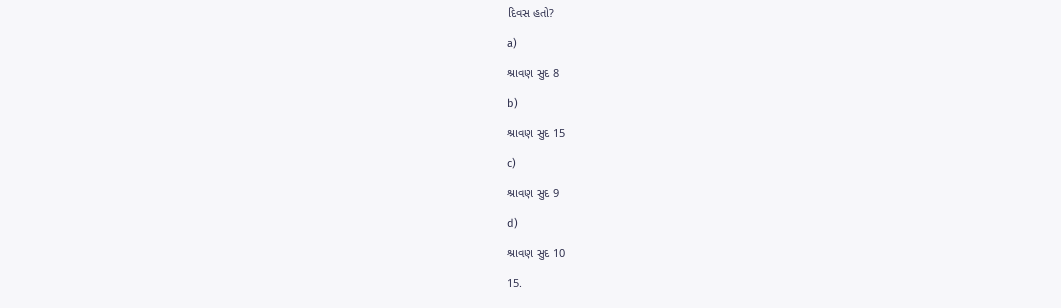દિવસ હતો?

a)

શ્રાવણ સુદ 8

b)

શ્રાવણ સુદ 15

c)

શ્રાવણ સુદ 9

d)

શ્રાવણ સુદ 10

15.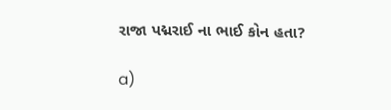રાજા પદ્મરાઈ ના ભાઈ કોન હતા?

a)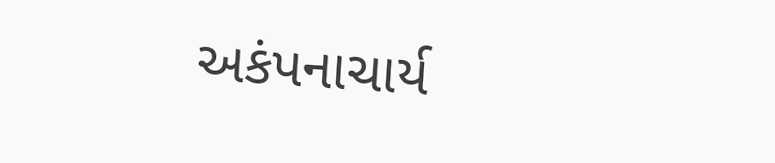અકંપનાચાર્ય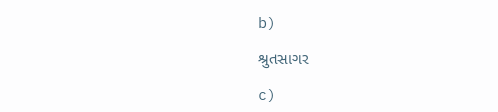b)

શ્રુતસાગર

c)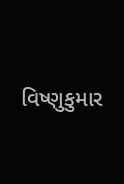વિષ્ણુકુમાર